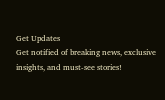Get Updates
Get notified of breaking news, exclusive insights, and must-see stories!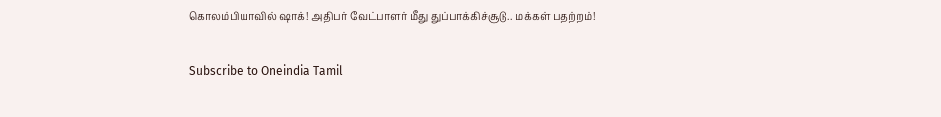கொலம்பியாவில் ஷாக்! அதிபர் வேட்பாளர் மீது துப்பாக்கிச்சூடு.. மக்கள் பதற்றம்!

Subscribe to Oneindia Tamil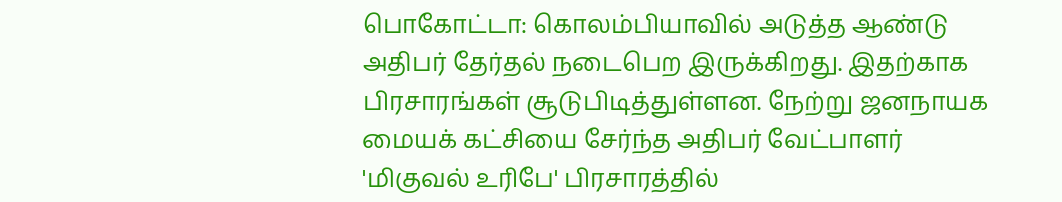பொகோட்டா: கொலம்பியாவில் அடுத்த ஆண்டு அதிபர் தேர்தல் நடைபெற இருக்கிறது. இதற்காக பிரசாரங்கள் சூடுபிடித்துள்ளன. நேற்று ஜனநாயக மையக் கட்சியை சேர்ந்த அதிபர் வேட்பாளர் 'மிகுவல் உரிபே' பிரசாரத்தில்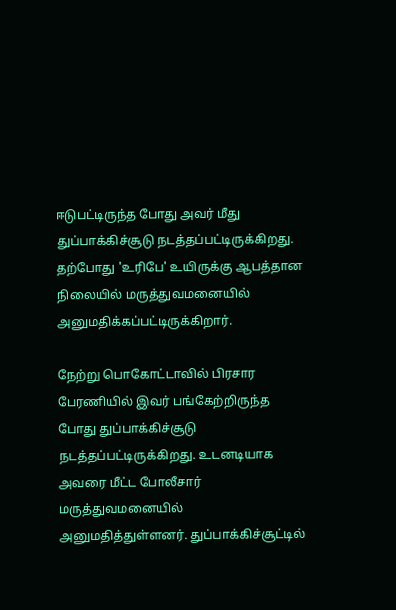ஈடுபட்டிருந்த போது அவர் மீது துப்பாக்கிச்சூடு நடத்தப்பட்டிருக்கிறது. தற்போது 'உரிபே' உயிருக்கு ஆபத்தான நிலையில் மருத்துவமனையில் அனுமதிக்கப்பட்டிருக்கிறார்.

நேற்று பொகோட்டாவில் பிரசார பேரணியில் இவர் பங்கேற்றிருந்த போது துப்பாக்கிச்சூடு நடத்தப்பட்டிருக்கிறது. உடனடியாக அவரை மீட்ட போலீசார் மருத்துவமனையில் அனுமதித்துள்ளனர். துப்பாக்கிச்சூட்டில்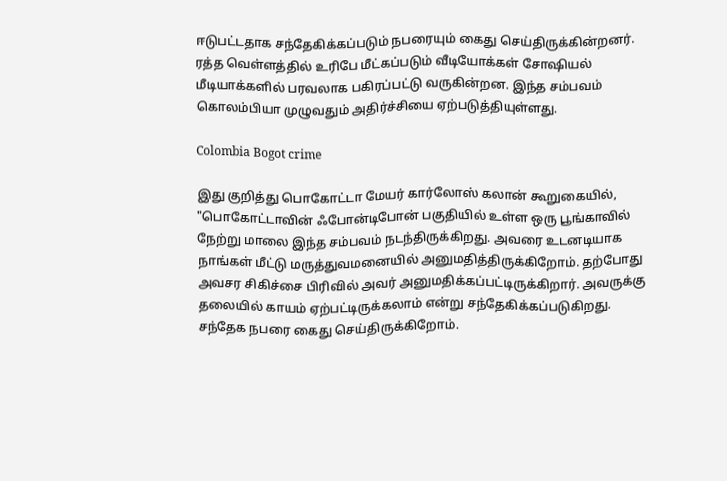ஈடுபட்டதாக சந்தேகிக்கப்படும் நபரையும் கைது செய்திருக்கின்றனர். ரத்த வெள்ளத்தில் உரிபே மீட்கப்படும் வீடியோக்கள் சோஷியல் மீடியாக்களில் பரவலாக பகிரப்பட்டு வருகின்றன. இந்த சம்பவம் கொலம்பியா முழுவதும் அதிர்ச்சியை ஏற்படுத்தியுள்ளது.

Colombia Bogot crime

இது குறித்து பொகோட்டா மேயர் கார்லோஸ் கலான் கூறுகையில், "பொகோட்டாவின் ஃபோன்டிபோன் பகுதியில் உள்ள ஒரு பூங்காவில் நேற்று மாலை இந்த சம்பவம் நடந்திருக்கிறது. அவரை உடனடியாக நாங்கள் மீட்டு மருத்துவமனையில் அனுமதித்திருக்கிறோம். தற்போது அவசர சிகிச்சை பிரிவில் அவர் அனுமதிக்கப்பட்டிருக்கிறார். அவருக்கு தலையில் காயம் ஏற்பட்டிருக்கலாம் என்று சந்தேகிக்கப்படுகிறது. சந்தேக நபரை கைது செய்திருக்கிறோம்.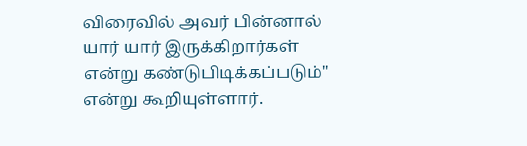விரைவில் அவர் பின்னால் யார் யார் இருக்கிறார்கள் என்று கண்டுபிடிக்கப்படும்" என்று கூறியுள்ளார்.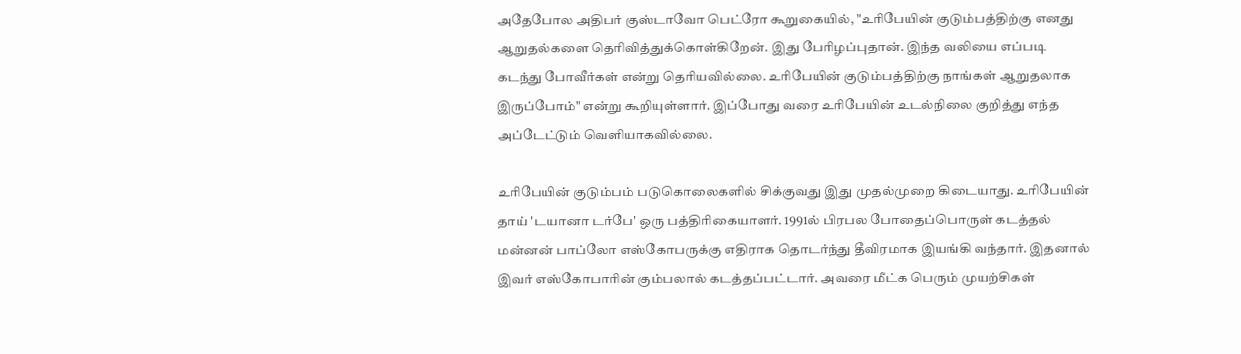அதேபோல அதிபர் குஸ்டாவோ பெட்ரோ கூறுகையில், "உரிபேயின் குடும்பத்திற்கு எனது ஆறுதல்களை தெரிவித்துக்கொள்கிறேன். இது பேரிழப்புதான். இந்த வலியை எப்படி கடந்து போவீர்கள் என்று தெரியவில்லை. உரிபேயின் குடும்பத்திற்கு நாங்கள் ஆறுதலாக இருப்போம்" என்று கூறியுள்ளார். இப்போது வரை உரிபேயின் உடல்நிலை குறித்து எந்த அப்டேட்டும் வெளியாகவில்லை.

உரிபேயின் குடும்பம் படுகொலைகளில் சிக்குவது இது முதல்முறை கிடையாது. உரிபேயின் தாய் 'டயானா டர்பே' ஒரு பத்திரிகையாளர். 1991ல் பிரபல போதைப்பொருள் கடத்தல் மன்னன் பாப்லோ எஸ்கோபருக்கு எதிராக தொடர்ந்து தீவிரமாக இயங்கி வந்தார். இதனால் இவர் எஸ்கோபாரின் கும்பலால் கடத்தப்பட்டார். அவரை மீட்க பெரும் முயற்சிகள்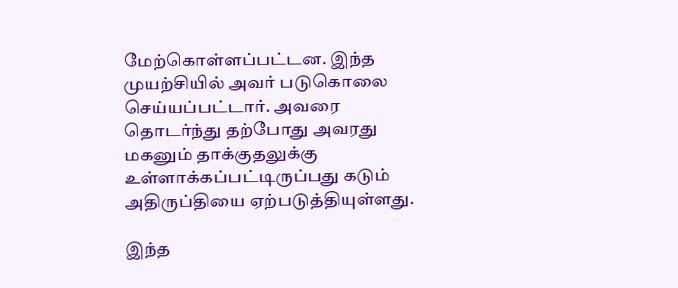மேற்கொள்ளப்பட்டன. இந்த முயற்சியில் அவர் படுகொலை செய்யப்பட்டார். அவரை தொடர்ந்து தற்போது அவரது மகனும் தாக்குதலுக்கு உள்ளாக்கப்பட்டிருப்பது கடும் அதிருப்தியை ஏற்படுத்தியுள்ளது.

இந்த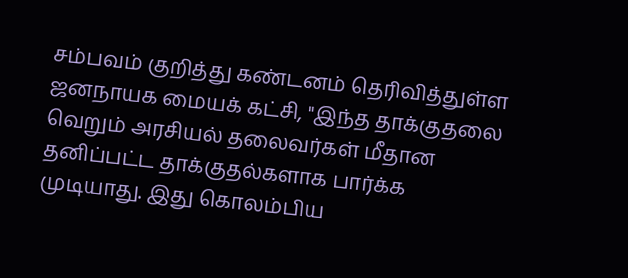சம்பவம் குறித்து கண்டனம் தெரிவித்துள்ள ஜனநாயக மையக் கட்சி, "இந்த தாக்குதலை வெறும் அரசியல் தலைவர்கள் மீதான தனிப்பட்ட தாக்குதல்களாக பார்க்க முடியாது. இது கொலம்பிய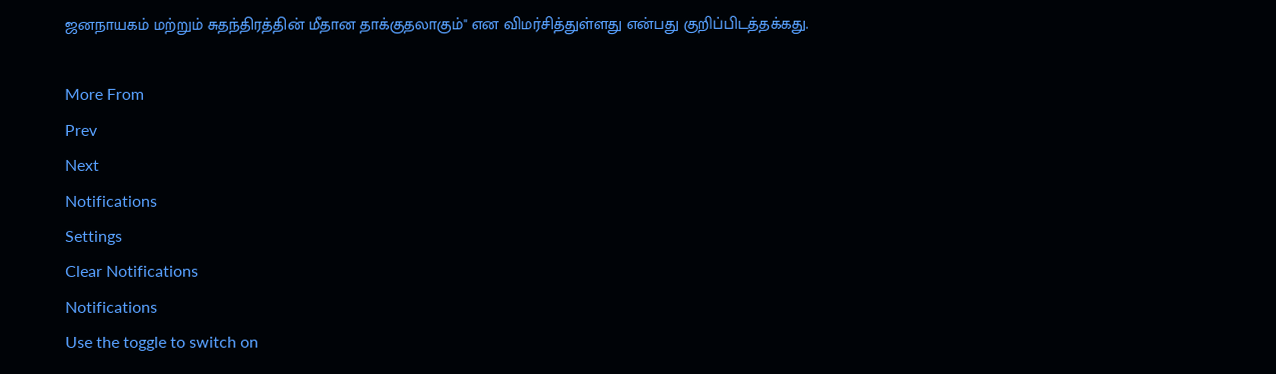ஜனநாயகம் மற்றும் சுதந்திரத்தின் மீதான தாக்குதலாகும்" என விமர்சித்துள்ளது என்பது குறிப்பிடத்தக்கது.

More From
Prev
Next
Notifications
Settings
Clear Notifications
Notifications
Use the toggle to switch on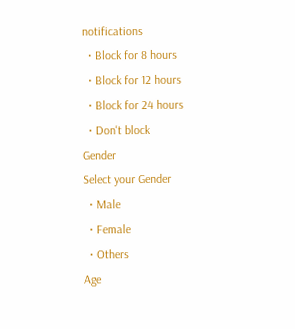notifications
  • Block for 8 hours
  • Block for 12 hours
  • Block for 24 hours
  • Don't block
Gender
Select your Gender
  • Male
  • Female
  • Others
Age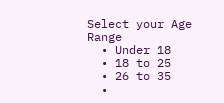Select your Age Range
  • Under 18
  • 18 to 25
  • 26 to 35
  •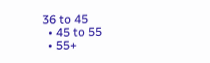36 to 45
  • 45 to 55
  • 55+